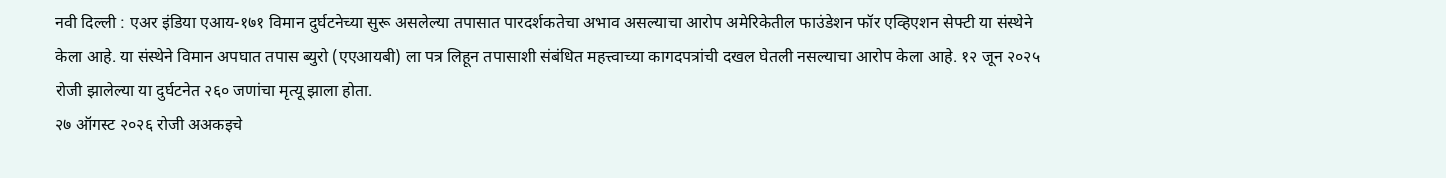नवी दिल्ली : एअर इंडिया एआय-१७१ विमान दुर्घटनेच्या सुरू असलेल्या तपासात पारदर्शकतेचा अभाव असल्याचा आरोप अमेरिकेतील फाउंडेशन फॉर एव्हिएशन सेफ्टी या संस्थेने केला आहे. या संस्थेने विमान अपघात तपास ब्युरो (एएआयबी) ला पत्र लिहून तपासाशी संबंधित महत्त्वाच्या कागदपत्रांची दखल घेतली नसल्याचा आरोप केला आहे. १२ जून २०२५ रोजी झालेल्या या दुर्घटनेत २६० जणांचा मृत्यू झाला होता.
२७ ऑगस्ट २०२६ रोजी अअकइचे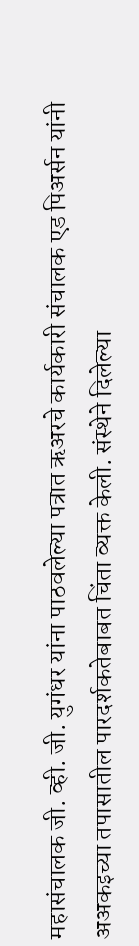महासंचालक जी. व्ही. जी. युगंधर यांना पाठवलेल्या पत्रात ऋअरचे कार्यकारी संचालक एड पिअर्सन यांनी अअकइच्या तपासातील पारदर्शकतेबाबत चिंता व्यक्त केली. संस्थेने दिलेल्या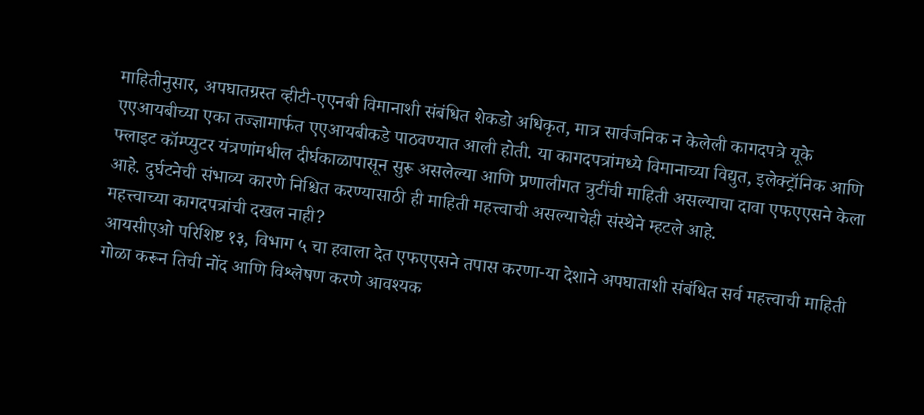माहितीनुसार, अपघातग्रस्त व्हीटी-एएनबी विमानाशी संबंधित शेकडो अधिकृत, मात्र सार्वजनिक न केलेली कागदपत्रे यूके एएआयबीच्या एका तज्ज्ञामार्फत एएआयबीकडे पाठवण्यात आली होती. या कागदपत्रांमध्ये विमानाच्या विद्युत, इलेक्ट्रॉनिक आणि फ्लाइट कॉम्प्युटर यंत्रणांमधील दीर्घकाळापासून सुरू असलेल्या आणि प्रणालीगत त्रुटींची माहिती असल्याचा दावा एफएएसने केला आहे. दुर्घटनेची संभाव्य कारणे निश्चित करण्यासाठी ही माहिती महत्त्वाची असल्याचेही संस्थेने म्हटले आहे.
महत्त्वाच्या कागदपत्रांची दखल नाही?
आयसीएओ परिशिष्ट १३, विभाग ५ चा हवाला देत एफएएसने तपास करणा-या देशाने अपघाताशी संबंधित सर्व महत्त्वाची माहिती गोळा करून तिची नोंद आणि विश्लेषण करणे आवश्यक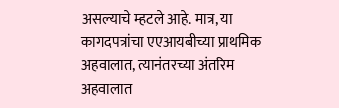असल्याचे म्हटले आहे. मात्र, या कागदपत्रांचा एएआयबीच्या प्राथमिक अहवालात, त्यानंतरच्या अंतरिम अहवालात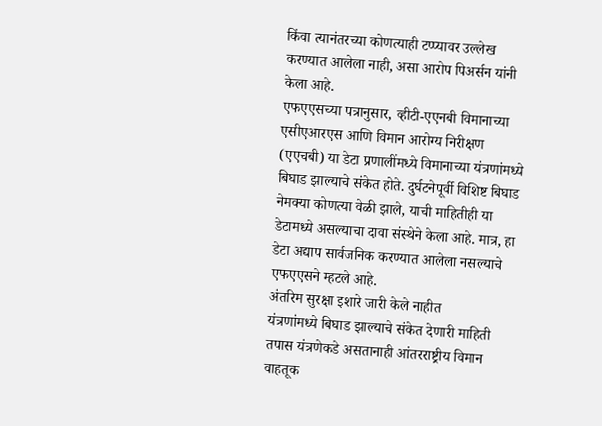किंवा त्यानंतरच्या कोणत्याही टप्प्यावर उल्लेख करण्यात आलेला नाही, असा आरोप पिअर्सन यांनी केला आहे.
एफएएसच्या पत्रानुसार, व्हीटी-एएनबी विमानाच्या एसीएआरएस आणि विमान आरोग्य निरीक्षण (एएचबी) या डेटा प्रणालींमध्ये विमानाच्या यंत्रणांमध्ये बिघाड झाल्याचे संकेत होते. दुर्घटनेपूर्वी विशिष्ट बिघाड नेमक्या कोणत्या वेळी झाले, याची माहितीही या डेटामध्ये असल्याचा दावा संस्थेने केला आहे. मात्र, हा डेटा अद्याप सार्वजनिक करण्यात आलेला नसल्याचे एफएएसने म्हटले आहे.
अंतरिम सुरक्षा इशारे जारी केले नाहीत
यंत्रणांमध्ये बिघाड झाल्याचे संकेत देणारी माहिती तपास यंत्रणेकडे असतानाही आंतरराष्ट्रीय विमान वाहतूक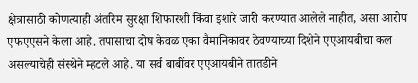क्षेत्रासाठी कोणत्याही अंतरिम सुरक्षा शिफारशी किंवा इशारे जारी करण्यात आलेले नाहीत, असा आरोप एफएएसने केला आहे. तपासाचा दोष केवळ एका वैमानिकावर ठेवण्याच्या दिशेने एएआयबीचा कल असल्याचेही संस्थेने म्हटले आहे. या सर्व बाबींवर एएआयबीने तातडीने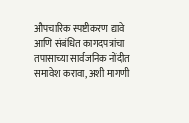औपचारिक स्पष्टीकरण द्यावे आणि संबंधित कागदपत्रांचा तपासाच्या सार्वजनिक नोंदीत समावेश करावा, अशी मागणी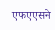एफएएसने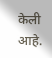केली आहे.